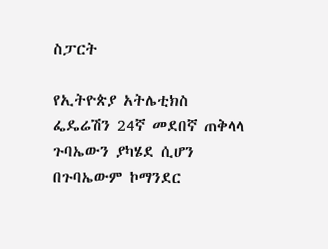ስፓርት

የኢትዮጵያ አትሌቲክስ ፌዴሬሽን 24ኛ መደበኛ ጠቅላላ ጉባኤውን ያካሄደ ሲሆን በጉባኤውም ኮማንደር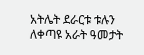አትሌት ደራርቱ ቱሉን ለቀጣዩ አራት ዓመታት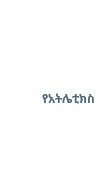የአትሌቲክስ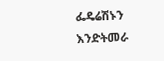ፌዴሬሽኑን እንድትመራ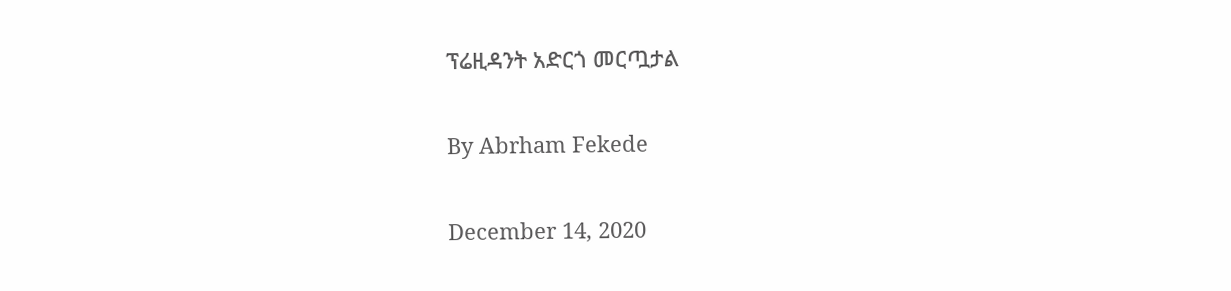ፕሬዚዳንት አድርጎ መርጧታል

By Abrham Fekede

December 14, 2020